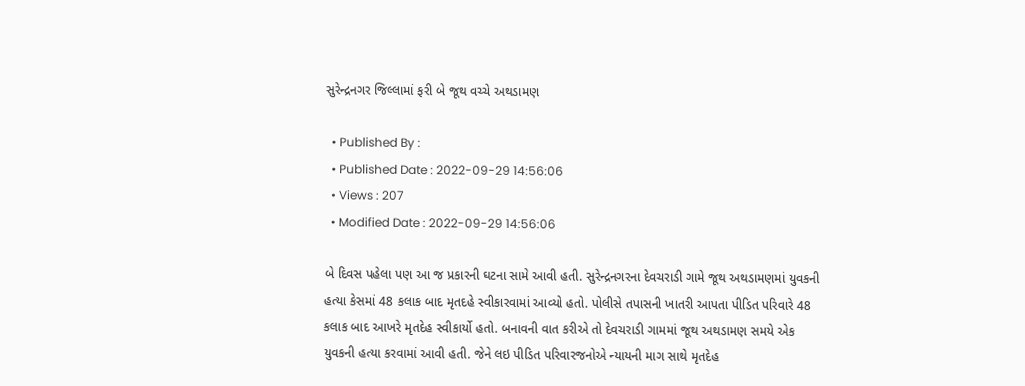સુરેન્દ્રનગર જિલ્લામાં ફરી બે જૂથ વચ્ચે અથડામણ

  • Published By :
  • Published Date : 2022-09-29 14:56:06
  • Views : 207
  • Modified Date : 2022-09-29 14:56:06

બે દિવસ પહેલા પણ આ જ પ્રકારની ઘટના સામે આવી હતી. સુરેન્દ્રનગરના દેવચરાડી ગામે જૂથ અથડામણમાં યુવકની હત્યા કેસમાં 48 કલાક બાદ મૃતદહે સ્વીકારવામાં આવ્યો હતો. પોલીસે તપાસની ખાતરી આપતા પીડિત પરિવારે 48 કલાક બાદ આખરે મૃતદેહ સ્વીકાર્યો હતો. બનાવની વાત કરીએ તો દેવચરાડી ગામમાં જૂથ અથડામણ સમયે એક યુવકની હત્યા કરવામાં આવી હતી. જેને લઇ પીડિત પરિવારજનોએ ન્યાયની માગ સાથે મૃતદેહ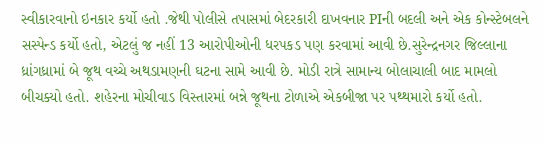સ્વીકારવાનો ઇનકાર કર્યો હતો .જેથી પોલીસે તપાસમાં બેદરકારી દાખવનાર PIની બદલી અને એક કોન્સ્ટેબલને સસ્પેન્ડ કર્યો હતો, એટલું જ નહીં 13 આરોપીઓની ધરપકડ પણ કરવામાં આવી છે.સુરેન્દ્રનગર જિલ્લાના ધ્રાંગધ્રામાં બે જૂથ વચ્ચે અથડામણની ઘટના સામે આવી છે. મોડી રાત્રે સામાન્ય બોલાચાલી બાદ મામલો બીચક્યો હતો. શહેરના મોચીવાડ વિસ્તારમાં બન્ને જૂથના ટોળાએ એકબીજા પર પથ્થમારો કર્યો હતો.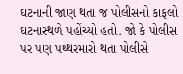ઘટનાની જાણ થતા જ પોલીસનો કાફલો ઘટનાસ્થળે પહોંચ્યો હતો. જો કે પોલીસ પર પણ પથ્થરમારો થતા પોલીસે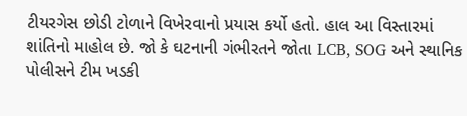ટીયરગેસ છોડી ટોળાને વિખેરવાનો પ્રયાસ કર્યો હતો. હાલ આ વિસ્તારમાં શાંતિનો માહોલ છે. જો કે ઘટનાની ગંભીરતને જોતા LCB, SOG અને સ્થાનિક પોલીસને ટીમ ખડકી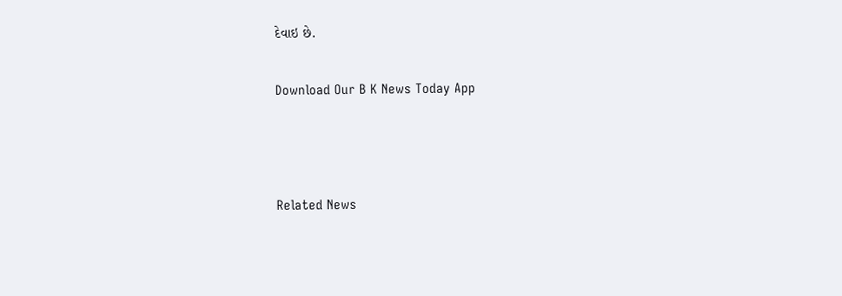દેવાઇ છે.

Download Our B K News Today App



Related News